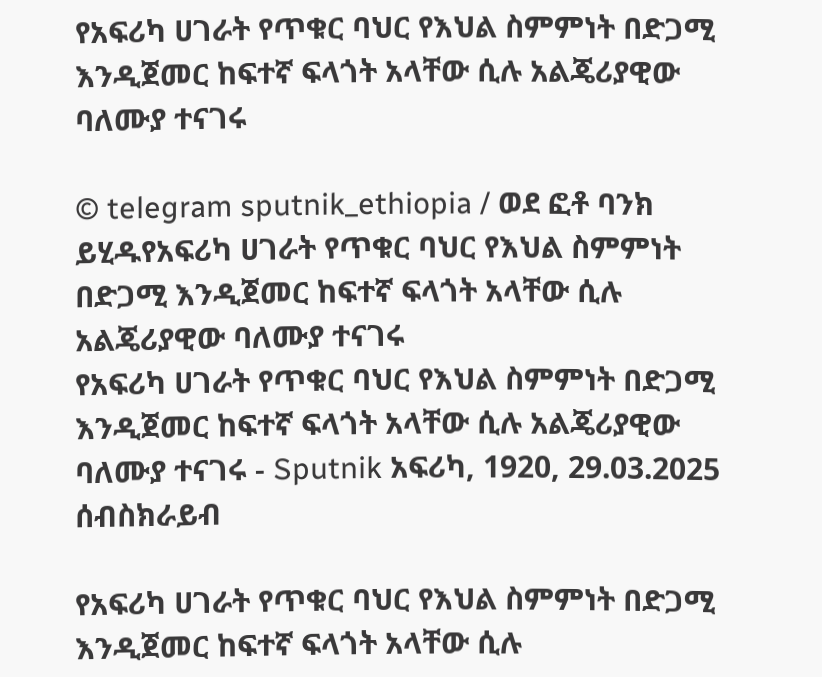የአፍሪካ ሀገራት የጥቁር ባህር የእህል ስምምነት በድጋሚ እንዲጀመር ከፍተኛ ፍላጎት አላቸው ሲሉ አልጄሪያዊው ባለሙያ ተናገሩ

© telegram sputnik_ethiopia / ወደ ፎቶ ባንክ ይሂዱየአፍሪካ ሀገራት የጥቁር ባህር የእህል ስምምነት በድጋሚ እንዲጀመር ከፍተኛ ፍላጎት አላቸው ሲሉ አልጄሪያዊው ባለሙያ ተናገሩ
የአፍሪካ ሀገራት የጥቁር ባህር የእህል ስምምነት በድጋሚ እንዲጀመር ከፍተኛ ፍላጎት አላቸው ሲሉ አልጄሪያዊው ባለሙያ ተናገሩ - Sputnik አፍሪካ, 1920, 29.03.2025
ሰብስክራይብ

የአፍሪካ ሀገራት የጥቁር ባህር የእህል ስምምነት በድጋሚ እንዲጀመር ከፍተኛ ፍላጎት አላቸው ሲሉ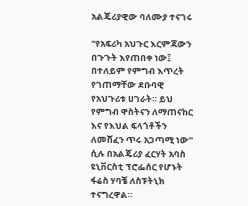አልጄሪያዊው ባለሙያ ተናገሩ

"የአፍሪካ አህጉር እርምጃውን በጉጉት እየጠበቀ ነው፤ በተለይም የምግብ እጥረት የገጠማቸው ደቡባዊ የአህጉሪቱ ሀገራት። ይህ የምግብ ዋስትናን ለማጠናከር እና የእህል ፍላጎቶችን ለመሸፈን ጥሩ አጋጣሚ ነው" ሲሉ በአልጄሪያ ፈርሃት አባስ ዩኒቨርስቲ ፕሮፌሰር የሆኑት ፋሬስ ሃባቼ ለስፑትኒክ ተናግረዋል።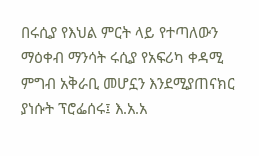በሩሲያ የእህል ምርት ላይ የተጣለውን ማዕቀብ ማንሳት ሩሲያ የአፍሪካ ቀዳሚ ምግብ አቅራቢ መሆኗን እንደሚያጠናክር ያነሱት ፕሮፌሰሩ፤ እ.አ.አ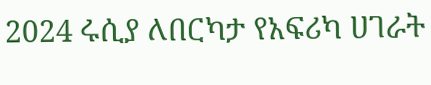2024 ሩሲያ ለበርካታ የአፍሪካ ሀገራት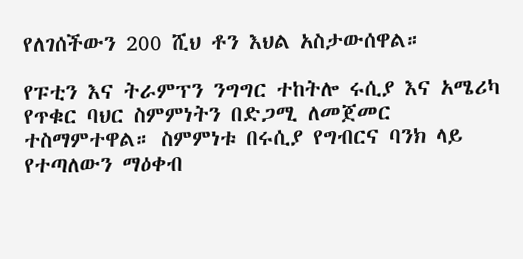የለገሰችውን 200 ሺህ ቶን እህል አስታውሰዋል።

የፑቲን እና ትራምፕን ንግግር ተከትሎ ሩሲያ እና አሜሪካ የጥቁር ባህር ስምምነትን በድጋሚ ለመጀመር ተስማምተዋል። ስምምነቱ በሩሲያ የግብርና ባንክ ላይ የተጣለውን ማዕቀብ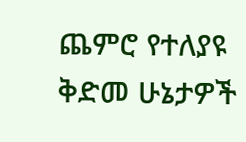ጨምሮ የተለያዩ ቅድመ ሁኔታዎች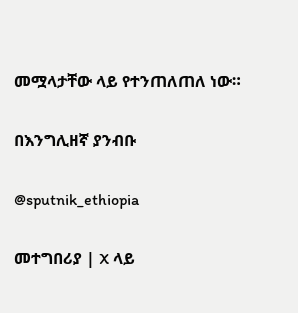መሟላታቸው ላይ የተንጠለጠለ ነው።

በእንግሊዘኛ ያንብቡ

@sputnik_ethiopia

መተግበሪያ | X ላይ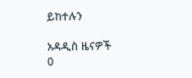ይከተሉን

አዳዲስ ዜናዎች
0